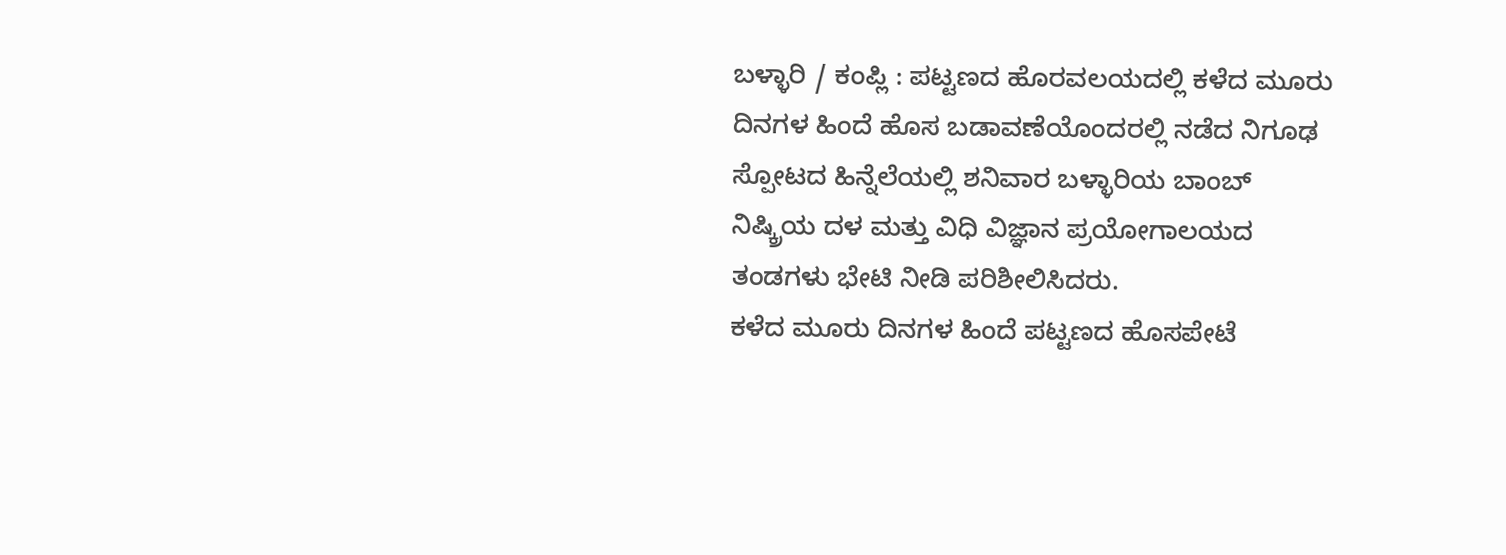ಬಳ್ಳಾರಿ / ಕಂಪ್ಲಿ : ಪಟ್ಟಣದ ಹೊರವಲಯದಲ್ಲಿ ಕಳೆದ ಮೂರು ದಿನಗಳ ಹಿಂದೆ ಹೊಸ ಬಡಾವಣೆಯೊಂದರಲ್ಲಿ ನಡೆದ ನಿಗೂಢ ಸ್ಪೋಟದ ಹಿನ್ನೆಲೆಯಲ್ಲಿ ಶನಿವಾರ ಬಳ್ಳಾರಿಯ ಬಾಂಬ್ ನಿಷ್ಕ್ರಿಯ ದಳ ಮತ್ತು ವಿಧಿ ವಿಜ್ಞಾನ ಪ್ರಯೋಗಾಲಯದ ತಂಡಗಳು ಭೇಟಿ ನೀಡಿ ಪರಿಶೀಲಿಸಿದರು.
ಕಳೆದ ಮೂರು ದಿನಗಳ ಹಿಂದೆ ಪಟ್ಟಣದ ಹೊಸಪೇಟೆ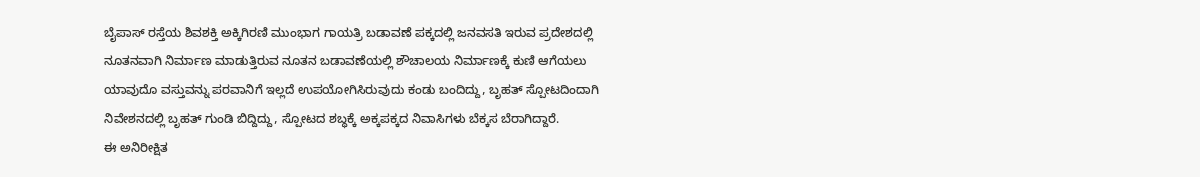ಬೈಪಾಸ್ ರಸ್ತೆಯ ಶಿವಶಕ್ತಿ ಅಕ್ಕಿಗಿರಣಿ ಮುಂಭಾಗ ಗಾಯತ್ರಿ ಬಡಾವಣೆ ಪಕ್ಕದಲ್ಲಿ ಜನವಸತಿ ಇರುವ ಪ್ರದೇಶದಲ್ಲಿ ನೂತನವಾಗಿ ನಿರ್ಮಾಣ ಮಾಡುತ್ತಿರುವ ನೂತನ ಬಡಾವಣೆಯಲ್ಲಿ ಶೌಚಾಲಯ ನಿರ್ಮಾಣಕ್ಕೆ ಕುಣಿ ಆಗೆಯಲು ಯಾವುದೊ ವಸ್ತುವನ್ನು ಪರವಾನಿಗೆ ಇಲ್ಲದೆ ಉಪಯೋಗಿಸಿರುವುದು ಕಂಡು ಬಂದಿದ್ದು, ಬೃಹತ್ ಸ್ಪೋಟದಿಂದಾಗಿ ನಿವೇಶನದಲ್ಲಿ ಬೃಹತ್ ಗುಂಡಿ ಬಿದ್ದಿದ್ದು, ಸ್ಪೋಟದ ಶಬ್ಧಕ್ಕೆ ಅಕ್ಕಪಕ್ಕದ ನಿವಾಸಿಗಳು ಬೆಕ್ಕಸ ಬೆರಾಗಿದ್ದಾರೆ.
ಈ ಅನಿರೀಕ್ಷಿತ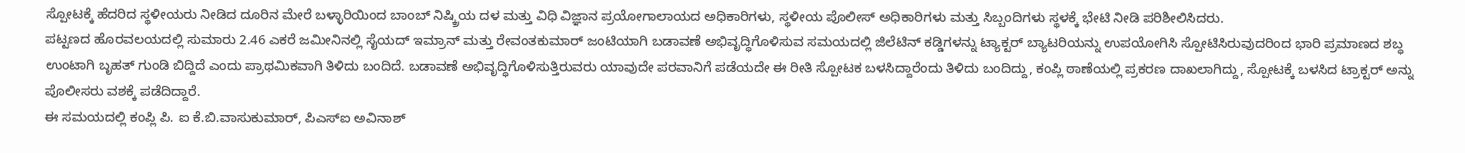ಸ್ಪೋಟಕ್ಕೆ ಹೆದರಿದ ಸ್ಥಳೀಯರು ನೀಡಿದ ದೂರಿನ ಮೇರೆ ಬಳ್ಳಾರಿಯಿಂದ ಬಾಂಬ್ ನಿಷ್ಕ್ರಿಯ ದಳ ಮತ್ತು ವಿಧಿ ವಿಜ್ಞಾನ ಪ್ರಯೋಗಾಲಾಯದ ಅಧಿಕಾರಿಗಳು, ಸ್ಥಳೀಯ ಪೊಲೀಸ್ ಅಧಿಕಾರಿಗಳು ಮತ್ತು ಸಿಬ್ಬಂದಿಗಳು ಸ್ಥಳಕ್ಕೆ ಭೇಟಿ ನೀಡಿ ಪರಿಶೀಲಿಸಿದರು.
ಪಟ್ಟಣದ ಹೊರವಲಯದಲ್ಲಿ ಸುಮಾರು 2.46 ಎಕರೆ ಜಮೀನಿನಲ್ಲಿ ಸೈಯದ್ ಇಮ್ರಾನ್ ಮತ್ತು ರೇವಂತಕುಮಾರ್ ಜಂಟಿಯಾಗಿ ಬಡಾವಣೆ ಅಭಿವೃದ್ಧಿಗೊಳಿಸುವ ಸಮಯದಲ್ಲಿ ಜಿಲೆಟಿನ್ ಕಡ್ಡಿಗಳನ್ನು ಟ್ಯಾಕ್ಟರ್ ಬ್ಯಾಟರಿಯನ್ನು ಉಪಯೋಗಿಸಿ ಸ್ಪೋಟಿಸಿರುವುದರಿಂದ ಭಾರಿ ಪ್ರಮಾಣದ ಶಬ್ಧ ಉಂಟಾಗಿ ಬೃಹತ್ ಗುಂಡಿ ಬಿದ್ದಿದೆ ಎಂದು ಪ್ರಾಥಮಿಕವಾಗಿ ತಿಳಿದು ಬಂದಿದೆ. ಬಡಾವಣೆ ಅಭಿವೃದ್ಧಿಗೊಳಿಸುತ್ತಿರುವರು ಯಾವುದೇ ಪರವಾನಿಗೆ ಪಡೆಯದೇ ಈ ರೀತಿ ಸ್ಪೋಟಕ ಬಳಸಿದ್ದಾರೆಂದು ತಿಳಿದು ಬಂದಿದ್ದು, ಕಂಪ್ಲಿ ಠಾಣೆಯಲ್ಲಿ ಪ್ರಕರಣ ದಾಖಲಾಗಿದ್ದು, ಸ್ಪೋಟಕ್ಕೆ ಬಳಸಿದ ಟ್ರಾಕ್ಟರ್ ಅನ್ನು ಪೊಲೀಸರು ವಶಕ್ಕೆ ಪಡೆದಿದ್ದಾರೆ.
ಈ ಸಮಯದಲ್ಲಿ ಕಂಪ್ಲಿ ಪಿ. ಐ ಕೆ.ಬಿ.ವಾಸುಕುಮಾರ್, ಪಿಎಸ್ಐ ಅವಿನಾಶ್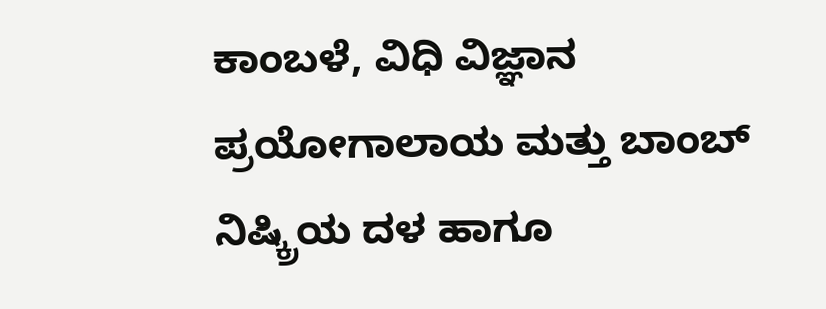ಕಾಂಬಳೆ, ವಿಧಿ ವಿಜ್ಞಾನ ಪ್ರಯೋಗಾಲಾಯ ಮತ್ತು ಬಾಂಬ್ ನಿಷ್ಕ್ರಿಯ ದಳ ಹಾಗೂ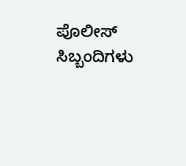ಪೊಲೀಸ್ ಸಿಬ್ಬಂದಿಗಳು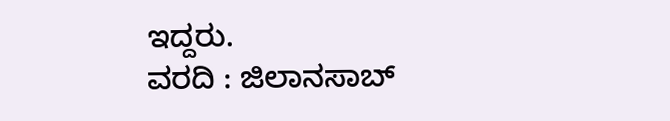ಇದ್ದರು.
ವರದಿ : ಜಿಲಾನಸಾಬ್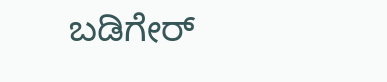ಬಡಿಗೇರ್